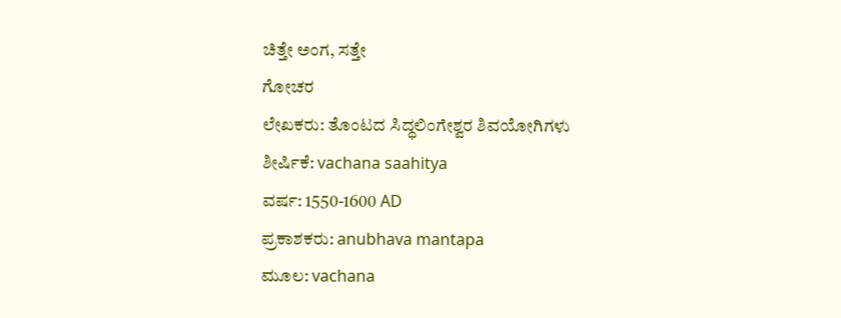ಚಿತ್ತೇ ಅಂಗ, ಸತ್ತೇ
ಗೋಚರ
ಲೇಖಕರು: ತೊಂಟದ ಸಿದ್ಧಲಿಂಗೇಶ್ವರ ಶಿವಯೋಗಿಗಳು
ಶೀರ್ಷಿಕೆ: vachana saahitya
ವರ್ಷ: 1550-1600 AD
ಪ್ರಕಾಶಕರು: anubhava mantapa
ಮೂಲ: vachana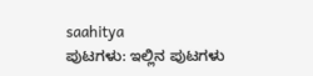saahitya
ಪುಟಗಳು: ಇಲ್ಲಿನ ಪುಟಗಳು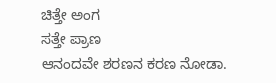ಚಿತ್ತೇ ಅಂಗ
ಸತ್ತೇ ಪ್ರಾಣ
ಆನಂದವೇ ಶರಣನ ಕರಣ ನೋಡಾ.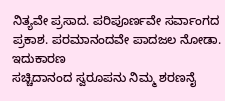ನಿತ್ಯವೇ ಪ್ರಸಾದ. ಪರಿಪೂರ್ಣವೇ ಸರ್ವಾಂಗದ ಪ್ರಕಾಶ. ಪರಮಾನಂದವೇ ಪಾದಜಲ ನೋಡಾ. ಇದುಕಾರಣ
ಸಚ್ಚಿದಾನಂದ ಸ್ವರೂಪನು ನಿಮ್ಮ ಶರಣನೈ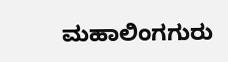ಮಹಾಲಿಂಗಗುರು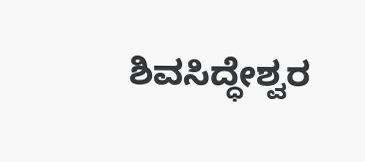ಶಿವಸಿದ್ಧೇಶ್ವರ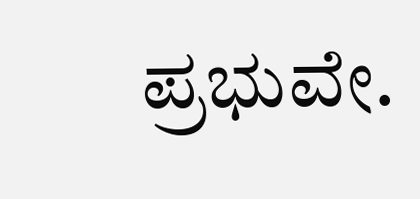ಪ್ರಭುವೇ.